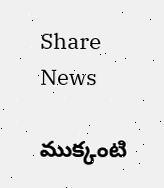Share News

ముక్కంటి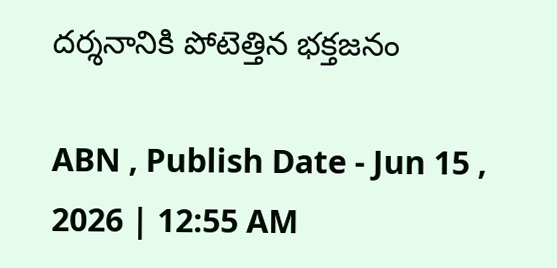దర్శనానికి పోటెత్తిన భక్తజనం

ABN , Publish Date - Jun 15 , 2026 | 12:55 AM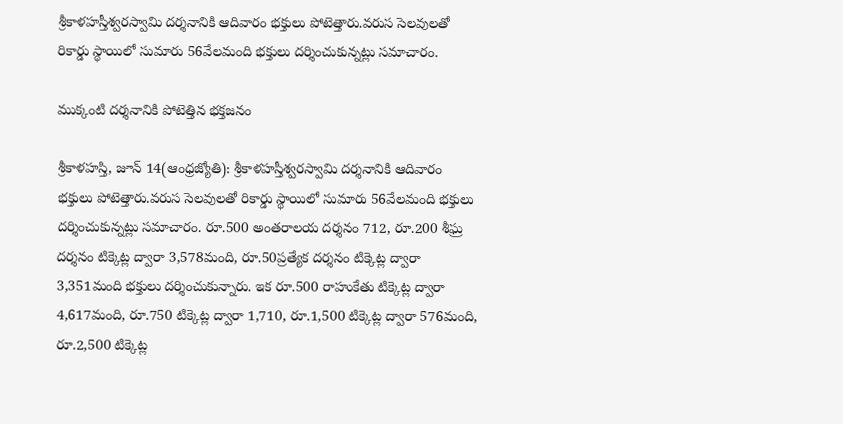శ్రీకాళహస్తీశ్వరస్వామి దర్శనానికి ఆదివారం భక్తులు పోటెత్తారు.వరుస సెలవులతో రికార్డు స్థాయిలో సుమారు 56వేలమంది భక్తులు దర్శించుకున్నట్లు సమాచారం.

ముక్కంటి దర్శనానికి పోటెత్తిన భక్తజనం

శ్రీకాళహస్తి, జూన్‌ 14(ఆంధ్రజ్యోతి): శ్రీకాళహస్తీశ్వరస్వామి దర్శనానికి ఆదివారం భక్తులు పోటెత్తారు.వరుస సెలవులతో రికార్డు స్థాయిలో సుమారు 56వేలమంది భక్తులు దర్శించుకున్నట్లు సమాచారం. రూ.500 అంతరాలయ దర్శనం 712, రూ.200 శీఘ్ర దర్శనం టిక్కెట్ల ద్వారా 3,578మంది, రూ.50ప్రత్యేక దర్శనం టిక్కెట్ల ద్వారా 3,351మంది భక్తులు దర్శించుకున్నారు. ఇక రూ.500 రాహుకేతు టిక్కెట్ల ద్వారా 4,617మంది, రూ.750 టిక్కెట్ల ద్వారా 1,710, రూ.1,500 టిక్కెట్ల ద్వారా 576మంది, రూ.2,500 టిక్కెట్ల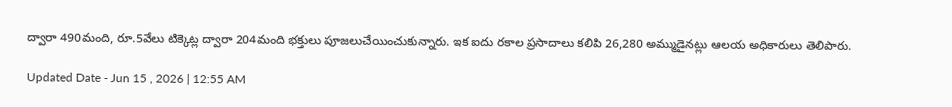ద్వారా 490మంది, రూ.5వేలు టిక్కెట్ల ద్వారా 204మంది భక్తులు పూజలుచేయించుకున్నారు. ఇక ఐదు రకాల ప్రసాదాలు కలిపి 26,280 అమ్ముడైనట్లు ఆలయ అధికారులు తెలిపారు.

Updated Date - Jun 15 , 2026 | 12:55 AM